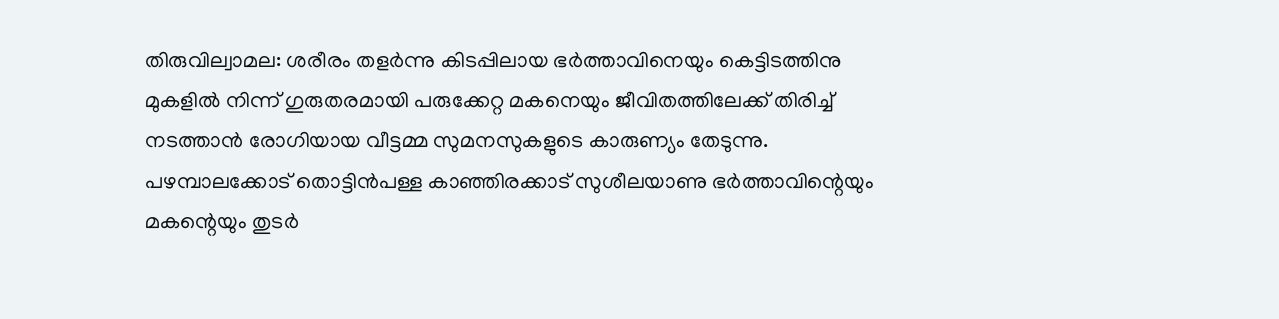തിരുവില്വാമല: ശരീരം തളർന്നു കിടപ്പിലായ ഭർത്താവിനെയും കെട്ടിടത്തിനു മുകളിൽ നിന്ന് ഗുരുതരമായി പരുക്കേറ്റ മകനെയും ജീവിതത്തിലേക്ക് തിരിച്ച് നടത്താൻ രോഗിയായ വീട്ടമ്മ സുമനസുകളുടെ കാരുണ്യം തേടുന്നു. പഴമ്പാലക്കോട് തൊട്ടിൻപള്ള കാഞ്ഞിരക്കാട് സുശീലയാണു ഭർത്താവിന്റെയും മകന്റെയും തുടർ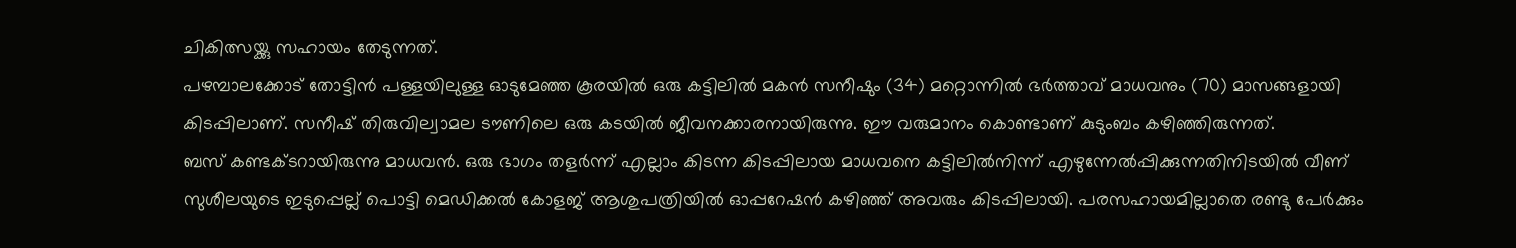ചികിത്സയ്ക്കു സഹായം തേടുന്നത്.
പഴമ്പാലക്കോട് തോട്ടിൻ പള്ളയിലുള്ള ഓടുമേഞ്ഞ കൂരയിൽ ഒരു കട്ടിലിൽ മകൻ സനീഷും (34) മറ്റൊന്നിൽ ഭർത്താവ് മാധവനും (70) മാസങ്ങളായി കിടപ്പിലാണ്. സനീഷ് തിരുവില്വാമല ടൗണിലെ ഒരു കടയിൽ ജീവനക്കാരനായിരുന്നു. ഈ വരുമാനം കൊണ്ടാണ് കുടുംബം കഴിഞ്ഞിരുന്നത്.
ബസ് കണ്ടക്ടറായിരുന്നു മാധവൻ. ഒരു ഭാഗം തളർന്ന് എല്ലാം കിടന്ന കിടപ്പിലായ മാധവനെ കട്ടിലിൽനിന്ന് എഴുന്നേൽപ്പിക്കുന്നതിനിടയിൽ വീണ് സുശീലയുടെ ഇടുപ്പെല്ല് പൊട്ടി മെഡിക്കൽ കോളജ് ആശുപത്രിയിൽ ഓപ്പറേഷൻ കഴിഞ്ഞ് അവരും കിടപ്പിലായി. പരസഹായമില്ലാതെ രണ്ടു പേർക്കും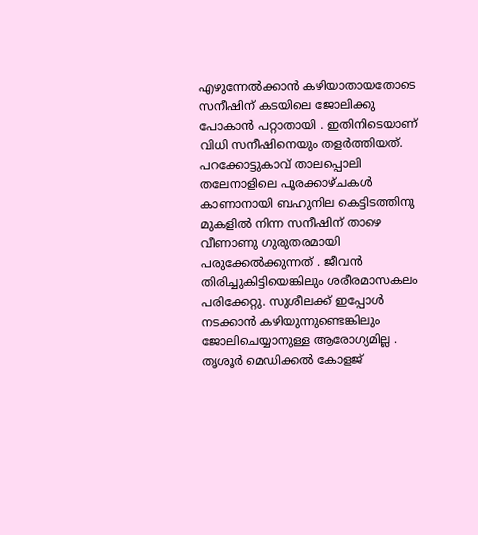എഴുന്നേൽക്കാൻ കഴിയാതായതോടെ സനീഷിന് കടയിലെ ജോലിക്കു പോകാൻ പറ്റാതായി . ഇതിനിടെയാണ് വിധി സനീഷിനെയും തളർത്തിയത്.
പറക്കോട്ടുകാവ് താലപ്പൊലി തലേനാളിലെ പൂരക്കാഴ്ചകൾ കാണാനായി ബഹുനില കെട്ടിടത്തിനു മുകളിൽ നിന്ന സനീഷിന് താഴെ വീണാണു ഗുരുതരമായി പരുക്കേൽക്കുന്നത് . ജീവൻ തിരിച്ചുകിട്ടിയെങ്കിലും ശരീരമാസകലം പരിക്കേറ്റു. സുശീലക്ക് ഇപ്പോൾ നടക്കാൻ കഴിയുന്നുണ്ടെങ്കിലും ജോലിചെയ്യാനുള്ള ആരോഗ്യമില്ല . തൃശൂർ മെഡിക്കൽ കോളജ്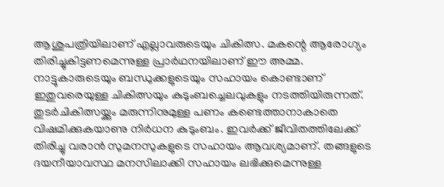ആശുപത്രിയിലാണ് എല്ലാവരുടെയും ചികിത്സ. മകന്റെ ആരോഗ്യം തിരിച്ചുകിട്ടണമെന്നുള്ള പ്രാർഥനയിലാണ് ഈ അമ്മ.
നാട്ടുകാരുടെയും ബന്ധുക്കളുടെയും സഹായം കൊണ്ടാണ് ഇതുവരെയുള്ള ചികിത്സയും കുടുംബച്ചെലവുകളും നടത്തിയിരുന്നത്. തുടർചികിത്സയ്ക്കും മരുന്നിനുമുള്ള പണം കണ്ടെത്താനാകാതെ വിഷമിക്കുകയാണു നിർധന കുടുംബം. ഇവർക്ക് ജീവിതത്തിലേക്ക് തിരിച്ചു വരാൻ സുമനസുകളുടെ സഹായം ആവശ്യമാണ്. തങ്ങളുടെ ദയനീയാവസ്ഥ മനസിലാക്കി സഹായം ലഭിക്കുമെന്നുള്ള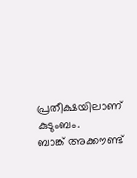പ്രതീക്ഷയിലാണ് കുടുംബം.
ബാങ്ക് അക്കൗണ്ട്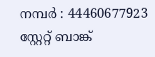നമ്പർ : 44460677923 സ്റ്റേറ്റ് ബാങ്ക്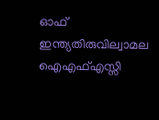ഓഫ് ഇന്ത്യതിരുവില്വാമല ഐഎഫ്എസ്സി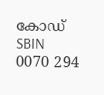കോഡ് SBIN 0070 294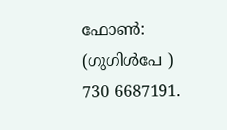ഫോൺ: (ഗുഗിൾപേ ) 730 6687191.